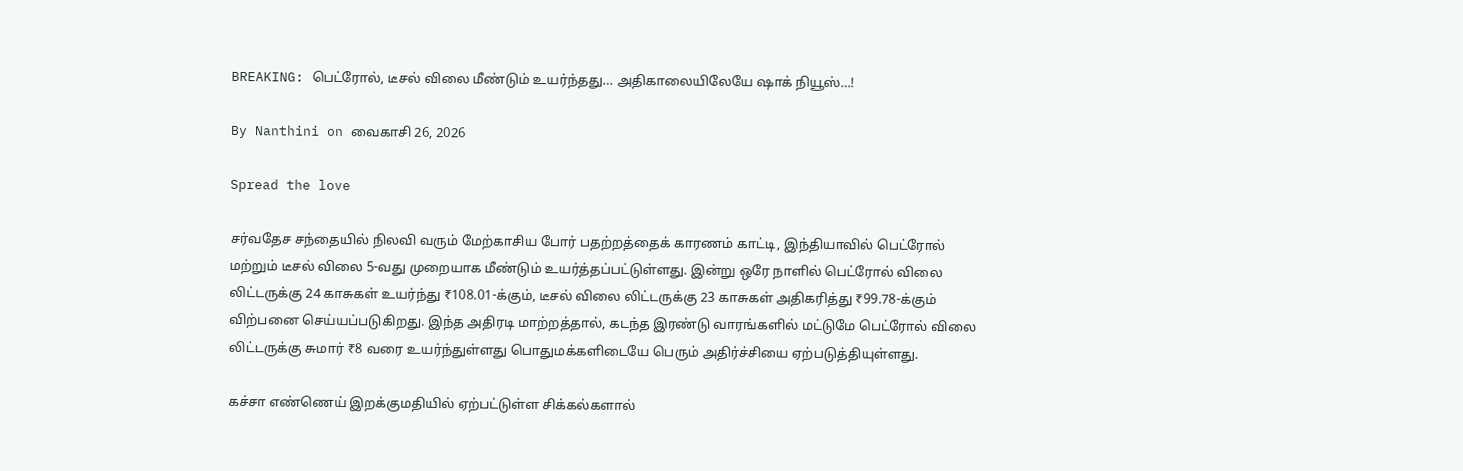BREAKING: பெட்ரோல், டீசல் விலை மீண்டும் உயர்ந்தது… அதிகாலையிலேயே ஷாக் நியூஸ்…!

By Nanthini on வைகாசி 26, 2026

Spread the love

சர்வதேச சந்தையில் நிலவி வரும் மேற்காசிய போர் பதற்றத்தைக் காரணம் காட்டி, இந்தியாவில் பெட்ரோல் மற்றும் டீசல் விலை 5-வது முறையாக மீண்டும் உயர்த்தப்பட்டுள்ளது. இன்று ஒரே நாளில் பெட்ரோல் விலை லிட்டருக்கு 24 காசுகள் உயர்ந்து ₹108.01-க்கும், டீசல் விலை லிட்டருக்கு 23 காசுகள் அதிகரித்து ₹99.78-க்கும் விற்பனை செய்யப்படுகிறது. இந்த அதிரடி மாற்றத்தால், கடந்த இரண்டு வாரங்களில் மட்டுமே பெட்ரோல் விலை லிட்டருக்கு சுமார் ₹8 வரை உயர்ந்துள்ளது பொதுமக்களிடையே பெரும் அதிர்ச்சியை ஏற்படுத்தியுள்ளது.

கச்சா எண்ணெய் இறக்குமதியில் ஏற்பட்டுள்ள சிக்கல்களால்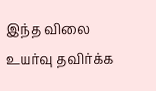இந்த விலை உயர்வு தவிர்க்க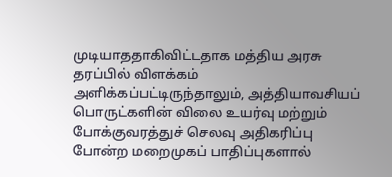முடியாததாகிவிட்டதாக மத்திய அரசு தரப்பில் விளக்கம் அளிக்கப்பட்டிருந்தாலும், அத்தியாவசியப் பொருட்களின் விலை உயர்வு மற்றும் போக்குவரத்துச் செலவு அதிகரிப்பு போன்ற மறைமுகப் பாதிப்புகளால்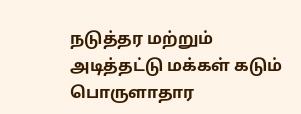நடுத்தர மற்றும் அடித்தட்டு மக்கள் கடும் பொருளாதார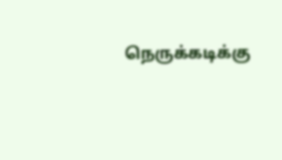நெருக்கடிக்கு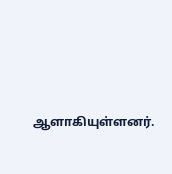ஆளாகியுள்ளனர்.